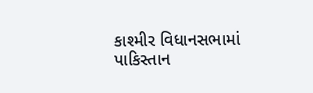કાશ્મીર વિધાનસભામાં પાકિસ્તાન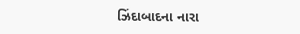ઝિંદાબાદના નારા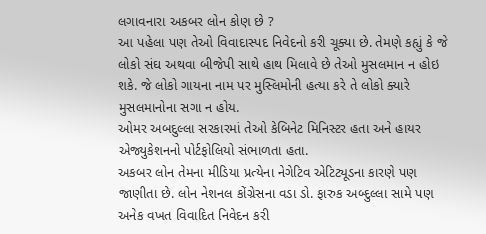લગાવનારા અકબર લોન કોણ છે ?
આ પહેલા પણ તેઓ વિવાદાસ્પદ નિવેદનો કરી ચૂક્યા છે. તેમણે કહ્યું કે જે લોકો સંઘ અથવા બીજેપી સાથે હાથ મિલાવે છે તેઓ મુસલમાન ન હોઇ શકે. જે લોકો ગાયના નામ પર મુસ્લિમોની હત્યા કરે તે લોકો ક્યારે મુસલમાનોના સગા ન હોય.
ઓમર અબદુલ્લા સરકારમાં તેઓ કેબિનેટ મિનિસ્ટર હતા અને હાયર એજ્યુકેશનનો પોર્ટફોલિયો સંભાળતા હતા.
અકબર લોન તેમના મીડિયા પ્રત્યેના નેગેટિવ એટિટ્યૂડના કારણે પણ જાણીતા છે. લોન નેશનલ કોંગ્રેસના વડા ડો. ફારુક અબ્દુલ્લા સામે પણ અનેક વખત વિવાદિત નિવેદન કરી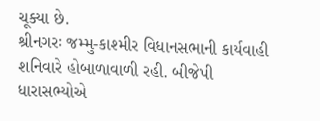ચૂક્યા છે.
શ્રીનગરઃ જમ્મુ-કાશ્મીર વિધાનસભાની કાર્યવાહી શનિવારે હોબાળાવાળી રહી. બીજેપી ધારાસભ્યોએ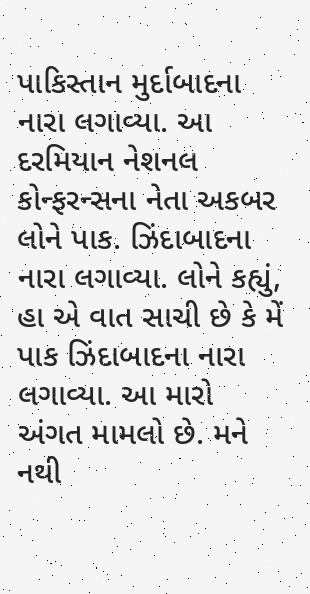પાકિસ્તાન મુર્દાબાદના નારા લગાવ્યા. આ દરમિયાન નેશનલ કોન્ફરન્સના નેતા અકબર લોને પાક. ઝિંદાબાદના નારા લગાવ્યા. લોને કહ્યું, હા એ વાત સાચી છે કે મેં પાક ઝિંદાબાદના નારા લગાવ્યા. આ મારો અંગત મામલો છે. મને નથી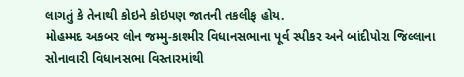લાગતું કે તેનાથી કોઇને કોઇપણ જાતની તકલીફ હોય.
મોહમ્મદ અકબર લોન જમ્મુ-કાશ્મીર વિધાનસભાના પૂર્વ સ્પીકર અને બાંદીપોરા જિલ્લાના સોનાવારી વિધાનસભા વિસ્તારમાંથી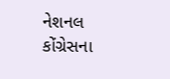નેશનલ કોંગ્રેસના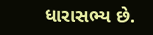ધારાસભ્ય છે.